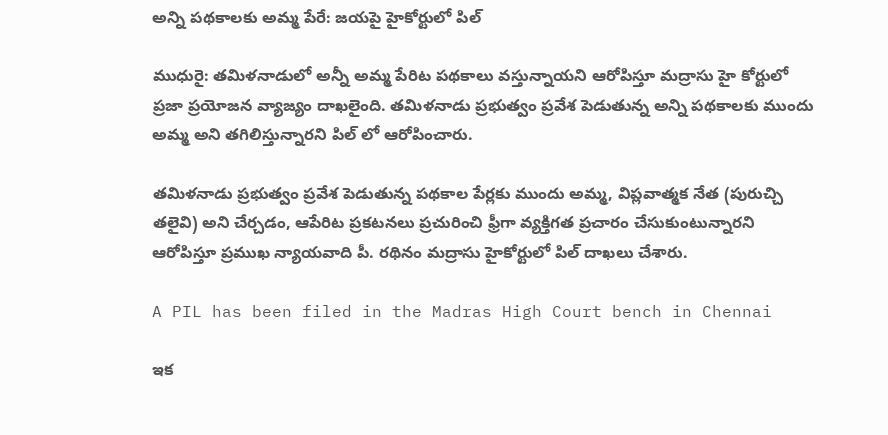అన్ని పథకాలకు అమ్మ పేరే: జయపై హైకోర్టులో పిల్

ముధురై: తమిళనాడులో అన్నీ అమ్మ పేరిట పథకాలు వస్తున్నాయని ఆరోపిస్తూ మద్రాసు హై కోర్టులో ప్రజా ప్రయోజన వ్యాజ్యం దాఖలైంది. తమిళనాడు ప్రభుత్వం ప్రవేశ పెడుతున్న అన్ని పథకాలకు ముందు అమ్మ అని తగిలిస్తున్నారని పిల్ లో ఆరోపించారు.

తమిళనాడు ప్రభుత్వం ప్రవేశ పెడుతున్న పథకాల పేర్లకు ముందు అమ్మ, విప్లవాత్మక నేత (పురుచ్చి తలైవి) అని చేర్చడం, ఆపేరిట ప్రకటనలు ప్రచురించి ఫ్రీగా వ్యక్తిగత ప్రచారం చేసుకుంటున్నారని ఆరోపిస్తూ ప్రముఖ న్యాయవాది పీ. రథినం మద్రాసు హైకోర్టులో పిల్ దాఖలు చేశారు.

A PIL has been filed in the Madras High Court bench in Chennai

ఇక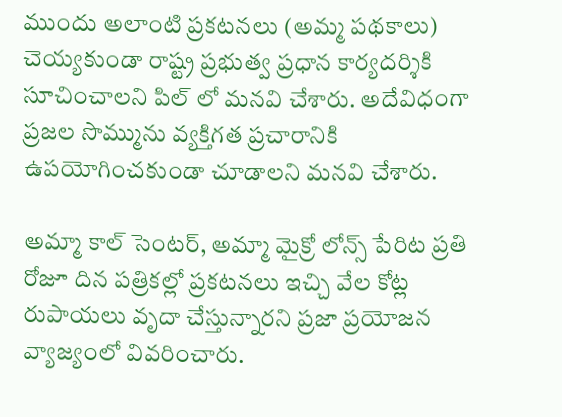ముందు అలాంటి ప్రకటనలు (అమ్మ పథకాలు) చెయ్యకుండా రాష్ట్ర ప్రభుత్వ ప్రధాన కార్యదర్శికి సూచించాలని పిల్ లో మనవి చేశారు. అదేవిధంగా ప్రజల సొమ్మును వ్యక్తిగత ప్రచారానికి ఉపయోగించకుండా చూడాలని మనవి చేశారు.

అమ్మా కాల్ సెంటర్, అమ్మా మైక్రో లోన్స్ పేరిట ప్రతి రోజూ దిన పత్రికల్లో ప్రకటనలు ఇచ్చి వేల కోట్ల రుపాయలు వృదా చేస్తున్నారని ప్రజా ప్రయోజన వ్యాజ్యంలో వివరించారు.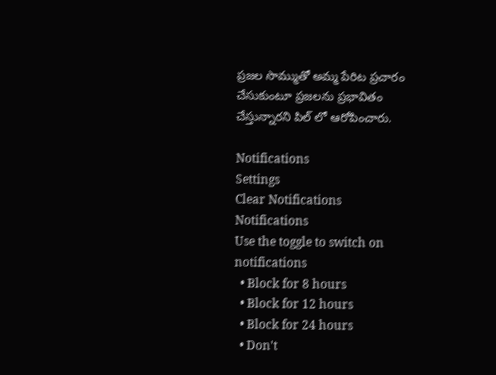ప్రజల సొమ్ముతో అమ్మ పేరిట ప్రచారం చేసుకుంటూ ప్రజలను ప్రభావితం చేస్తున్నారని పిల్ లో ఆరోపించారు.

Notifications
Settings
Clear Notifications
Notifications
Use the toggle to switch on notifications
  • Block for 8 hours
  • Block for 12 hours
  • Block for 24 hours
  • Don't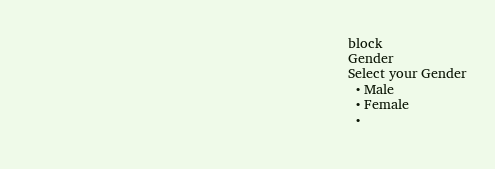block
Gender
Select your Gender
  • Male
  • Female
  •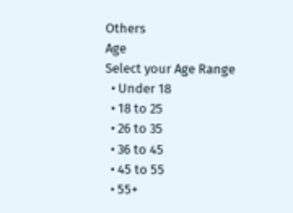Others
Age
Select your Age Range
  • Under 18
  • 18 to 25
  • 26 to 35
  • 36 to 45
  • 45 to 55
  • 55+